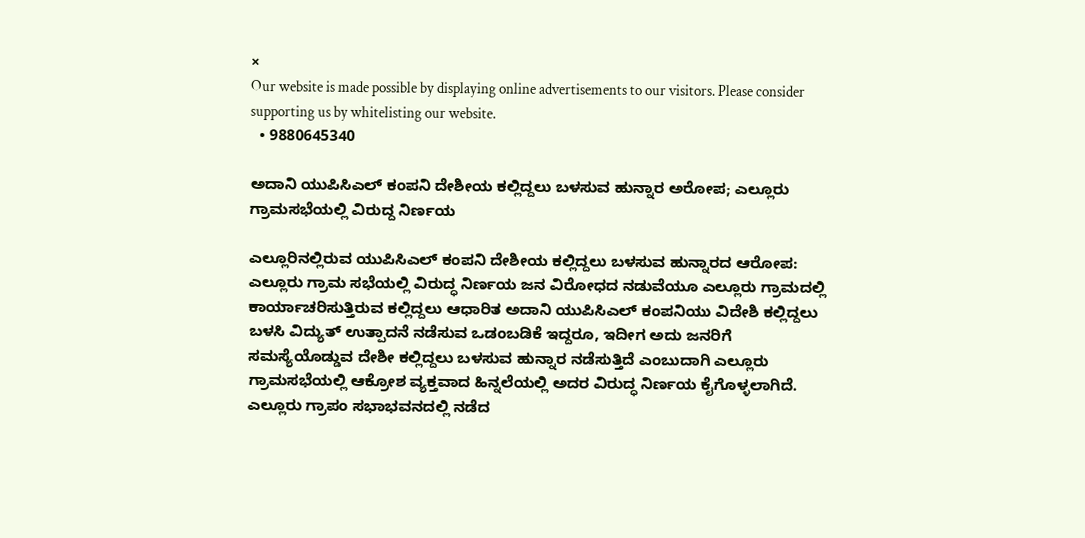×
Our website is made possible by displaying online advertisements to our visitors. Please consider supporting us by whitelisting our website.
  • 9880645340

ಅದಾನಿ ಯುಪಿಸಿಎಲ್ ಕಂಪನಿ ದೇಶೀಯ ಕಲ್ಲಿದ್ದಲು ಬಳಸುವ ಹುನ್ನಾರ ಅರೋಪ; ಎಲ್ಲೂರು ಗ್ರಾಮ‌ಸಭೆಯಲ್ಲಿ ವಿರುದ್ದ ನಿರ್ಣಯ

ಎಲ್ಲೂರಿನಲ್ಲಿರುವ ಯುಪಿಸಿಎಲ್ ಕಂಪನಿ ದೇಶೀಯ ಕಲ್ಲಿದ್ದಲು ಬಳಸುವ ಹುನ್ನಾರದ ಆರೋಪ: ಎಲ್ಲೂರು ಗ್ರಾಮ ಸಭೆಯಲ್ಲಿ ವಿರುದ್ಧ ನಿರ್ಣಯ ಜನ ವಿರೋಧದ ನಡುವೆಯೂ ಎಲ್ಲೂರು ಗ್ರಾಮದಲ್ಲಿ ಕಾರ್ಯಾಚರಿಸುತ್ತಿರುವ ಕಲ್ಲಿದ್ದಲು ಆಧಾರಿತ ಅದಾನಿ ಯುಪಿಸಿಎಲ್‌ ಕಂಪನಿಯು ವಿದೇಶಿ ಕಲ್ಲಿದ್ದಲು ಬಳಸಿ ವಿದ್ಯುತ್ ಉತ್ಪಾದನೆ ನಡೆಸುವ ಒಡಂಬಡಿಕೆ ಇದ್ದರೂ, ಇದೀಗ ಅದು ಜನರಿಗೆ ಸಮಸ್ಯೆಯೊಡ್ಡುವ ದೇಶೀ ಕಲ್ಲಿದ್ದಲು ಬಳಸುವ ಹುನ್ನಾರ ನಡೆಸುತ್ತಿದೆ ಎಂಬುದಾಗಿ ಎಲ್ಲೂರು ಗ್ರಾಮಸಭೆಯಲ್ಲಿ ಆಕ್ರೋಶ ವ್ಯಕ್ತವಾದ ಹಿನ್ನಲೆಯಲ್ಲಿ ಅದರ ವಿರುದ್ಧ ನಿರ್ಣಯ ಕೈಗೊಳ್ಳಲಾಗಿದೆ. ಎಲ್ಲೂರು ಗ್ರಾಪಂ ಸಭಾಭವನದಲ್ಲಿ ನಡೆದ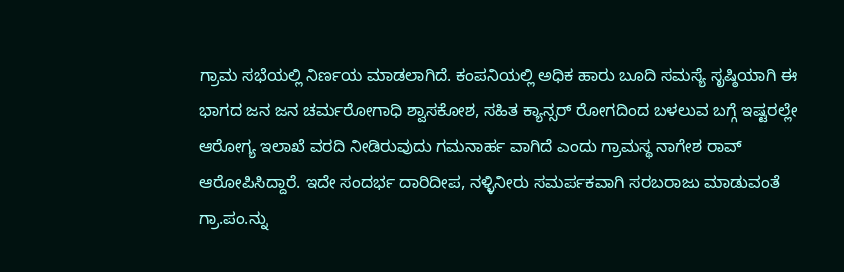ಗ್ರಾಮ ಸಭೆಯಲ್ಲಿ ನಿರ್ಣಯ ಮಾಡಲಾಗಿದೆ. ಕಂಪನಿಯಲ್ಲಿ ಅಧಿಕ ಹಾರು ಬೂದಿ ಸಮಸ್ಯೆ ಸೃಷ್ಠಿಯಾಗಿ ಈ ಭಾಗದ ಜನ ಜನ ಚರ್ಮರೋಗಾಧಿ ಶ್ವಾಸಕೋಶ, ಸಹಿತ ಕ್ಯಾನ್ಸರ್ ರೋಗದಿಂದ ಬಳಲುವ ಬಗ್ಗೆ ಇಷ್ಟರಲ್ಲೇ ಆರೋಗ್ಯ ಇಲಾಖೆ ವರದಿ ನೀಡಿರುವುದು ಗಮನಾರ್ಹ ವಾಗಿದೆ ಎಂದು ಗ್ರಾಮಸ್ಥ ನಾಗೇಶ ರಾವ್‌ ಆರೋಪಿಸಿದ್ದಾರೆ. ಇದೇ ಸಂದರ್ಭ ದಾರಿದೀಪ, ನಳ್ಳಿನೀರು ಸಮರ್ಪಕವಾಗಿ ಸರಬರಾಜು ಮಾಡುವಂತೆ ಗ್ರಾ.ಪಂ.ನ್ನು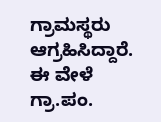ಗ್ರಾಮಸ್ಥರು ಆಗ್ರಹಿಸಿದ್ದಾರೆ. ಈ ವೇಳೆ ಗ್ರಾ.ಪಂ.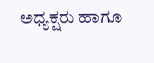ಅಧ್ಯಕ್ಷರು ಹಾಗೂ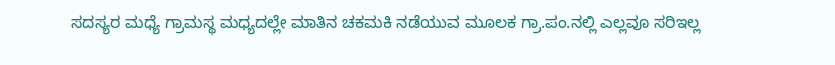ಸದಸ್ಯರ ಮಧ್ಯೆ ಗ್ರಾಮಸ್ಥ ಮಧ್ಯದಲ್ಲೇ ಮಾತಿನ ಚಕಮಕಿ ನಡೆಯುವ ಮೂಲಕ ಗ್ರಾ.ಪಂ.ನಲ್ಲಿ ಎಲ್ಲವೂ ಸರಿಇಲ್ಲ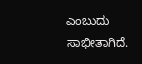ಎಂಬುದು ಸಾಭೀತಾಗಿದೆ.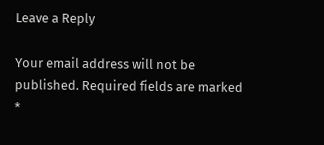Leave a Reply

Your email address will not be published. Required fields are marked *